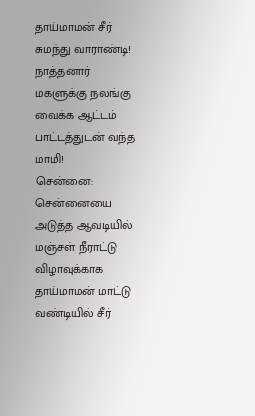தாய்மாமன் சீர் சுமந்து வாராண்டி! நாத்தனார் மகளுக்கு நலங்கு வைக்க ஆட்டம் பாட்டத்துடன் வந்த மாமி!
சென்னை: சென்னையை அடுத்த ஆவடியில் மஞ்சள் நீராட்டு விழாவுக்காக தாய்மாமன் மாட்டு வண்டியில் சீர்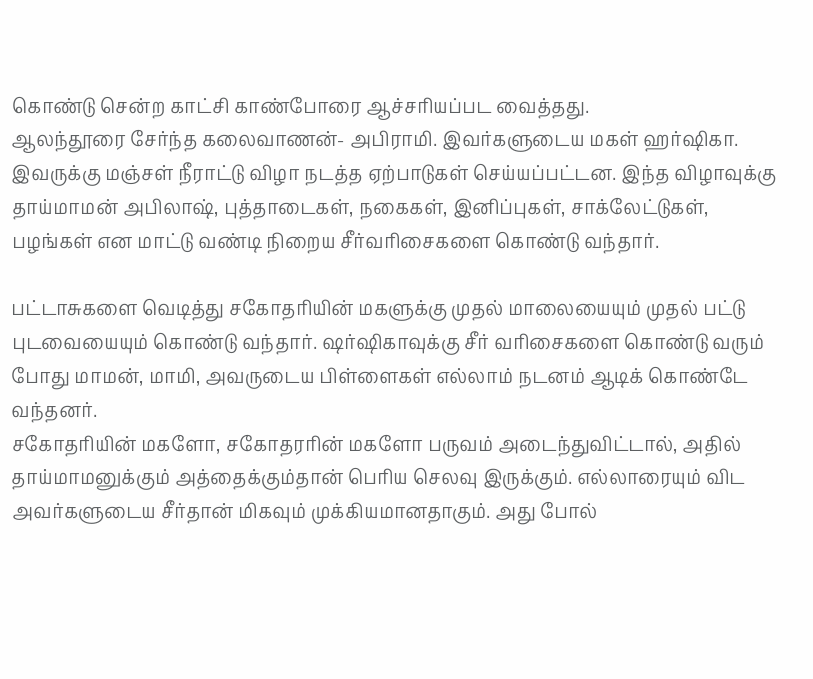கொண்டு சென்ற காட்சி காண்போரை ஆச்சரியப்பட வைத்தது.
ஆலந்தூரை சேர்ந்த கலைவாணன்- அபிராமி. இவர்களுடைய மகள் ஹர்ஷிகா. இவருக்கு மஞ்சள் நீராட்டு விழா நடத்த ஏற்பாடுகள் செய்யப்பட்டன. இந்த விழாவுக்கு தாய்மாமன் அபிலாஷ், புத்தாடைகள், நகைகள், இனிப்புகள், சாக்லேட்டுகள், பழங்கள் என மாட்டு வண்டி நிறைய சீர்வரிசைகளை கொண்டு வந்தார்.

பட்டாசுகளை வெடித்து சகோதரியின் மகளுக்கு முதல் மாலையையும் முதல் பட்டு புடவையையும் கொண்டு வந்தார். ஷர்ஷிகாவுக்கு சீர் வரிசைகளை கொண்டு வரும் போது மாமன், மாமி, அவருடைய பிள்ளைகள் எல்லாம் நடனம் ஆடிக் கொண்டே வந்தனர்.
சகோதரியின் மகளோ, சகோதரரின் மகளோ பருவம் அடைந்துவிட்டால், அதில் தாய்மாமனுக்கும் அத்தைக்கும்தான் பெரிய செலவு இருக்கும். எல்லாரையும் விட அவர்களுடைய சீர்தான் மிகவும் முக்கியமானதாகும். அது போல்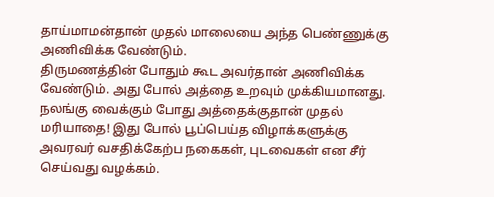தாய்மாமன்தான் முதல் மாலையை அந்த பெண்ணுக்கு அணிவிக்க வேண்டும்.
திருமணத்தின் போதும் கூட அவர்தான் அணிவிக்க வேண்டும். அது போல் அத்தை உறவும் முக்கியமானது. நலங்கு வைக்கும் போது அத்தைக்குதான் முதல் மரியாதை! இது போல் பூப்பெய்த விழாக்களுக்கு அவரவர் வசதிக்கேற்ப நகைகள், புடவைகள் என சீர் செய்வது வழக்கம்.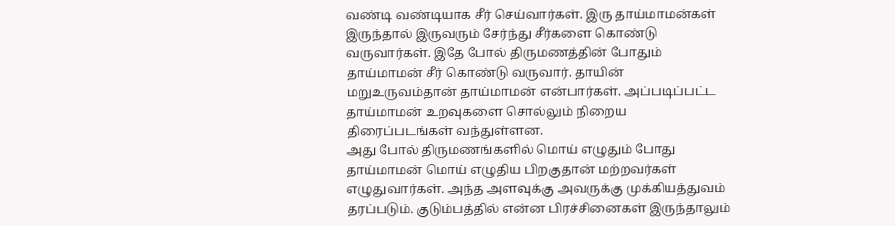வண்டி வண்டியாக சீர் செய்வார்கள். இரு தாய்மாமன்கள் இருந்தால் இருவரும் சேர்ந்து சீர்களை கொண்டு வருவார்கள். இதே போல் திருமணத்தின் போதும் தாய்மாமன் சீர் கொண்டு வருவார். தாயின் மறுஉருவம்தான் தாய்மாமன் என்பார்கள். அப்படிப்பட்ட தாய்மாமன் உறவுகளை சொல்லும் நிறைய திரைப்படங்கள் வந்துள்ளன.
அது போல் திருமணங்களில் மொய் எழுதும் போது தாய்மாமன் மொய் எழுதிய பிறகுதான் மற்றவர்கள் எழுதுவார்கள். அந்த அளவுக்கு அவருக்கு முக்கியத்துவம் தரப்படும். குடும்பத்தில் என்ன பிரச்சினைகள் இருந்தாலும்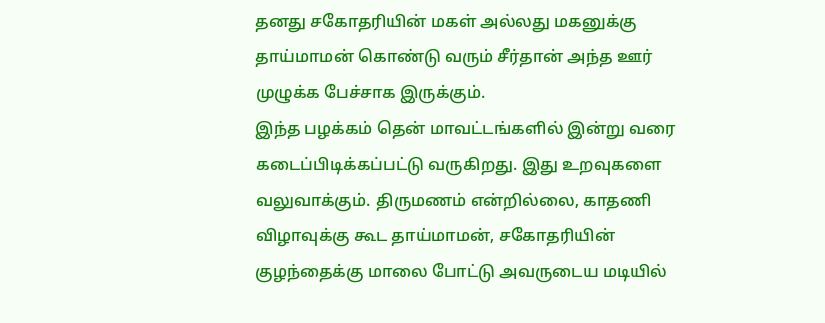தனது சகோதரியின் மகள் அல்லது மகனுக்கு தாய்மாமன் கொண்டு வரும் சீர்தான் அந்த ஊர் முழுக்க பேச்சாக இருக்கும்.
இந்த பழக்கம் தென் மாவட்டங்களில் இன்று வரை கடைப்பிடிக்கப்பட்டு வருகிறது. இது உறவுகளை வலுவாக்கும். திருமணம் என்றில்லை, காதணி விழாவுக்கு கூட தாய்மாமன், சகோதரியின் குழந்தைக்கு மாலை போட்டு அவருடைய மடியில்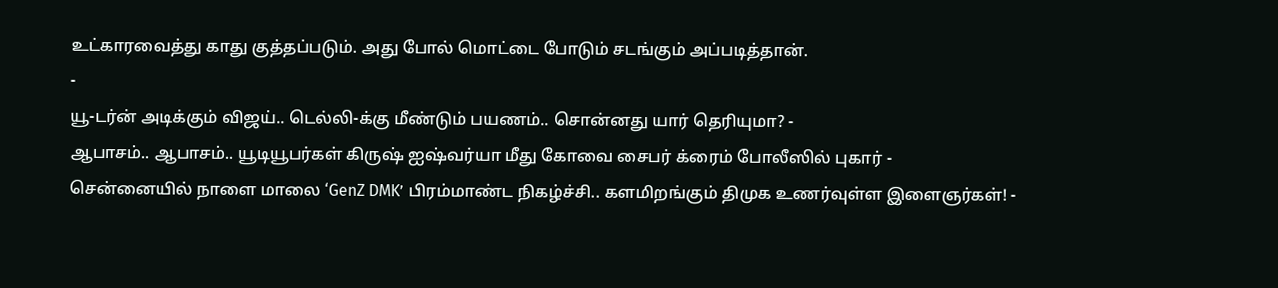உட்காரவைத்து காது குத்தப்படும். அது போல் மொட்டை போடும் சடங்கும் அப்படித்தான்.
-
யூ-டர்ன் அடிக்கும் விஜய்.. டெல்லி-க்கு மீண்டும் பயணம்.. சொன்னது யார் தெரியுமா? -
ஆபாசம்.. ஆபாசம்.. யூடியூபர்கள் கிருஷ் ஐஷ்வர்யா மீது கோவை சைபர் க்ரைம் போலீஸில் புகார் -
சென்னையில் நாளை மாலை ‘GenZ DMK’ பிரம்மாண்ட நிகழ்ச்சி.. களமிறங்கும் திமுக உணர்வுள்ள இளைஞர்கள்! -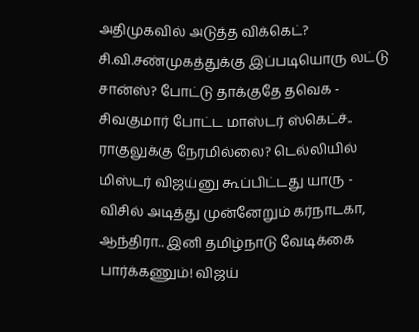அதிமுகவில் அடுத்த விக்கெட்? சி.வி.சண்முகத்துக்கு இப்படியொரு லட்டு சான்ஸ்? போட்டு தாக்குதே தவெக -
சிவகுமார் போட்ட மாஸ்டர் ஸ்கெட்ச்.. ராகுலுக்கு நேரமில்லை? டெல்லியில் மிஸ்டர் விஜய்னு கூப்பிட்டது யாரு -
விசில் அடித்து முன்னேறும் கர்நாடகா, ஆந்திரா.. இனி தமிழ்நாடு வேடிக்கை பார்க்கணும்! விஜய்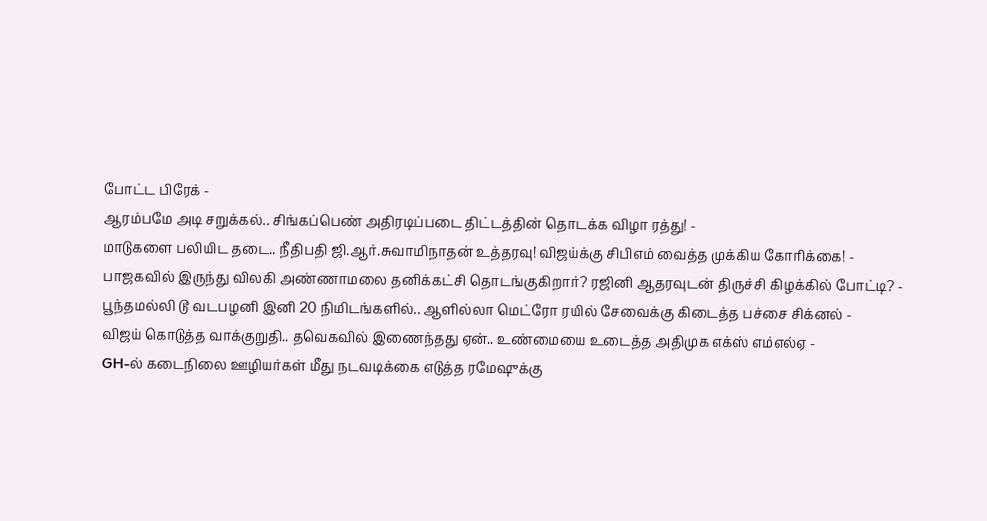போட்ட பிரேக் -
ஆரம்பமே அடி சறுக்கல்.. சிங்கப்பெண் அதிரடிப்படை திட்டத்தின் தொடக்க விழா ரத்து! -
மாடுகளை பலியிட தடை.. நீதிபதி ஜி.ஆர்.சுவாமிநாதன் உத்தரவு! விஜய்க்கு சிபிஎம் வைத்த முக்கிய கோரிக்கை! -
பாஜகவில் இருந்து விலகி அண்ணாமலை தனிக்கட்சி தொடங்குகிறார்? ரஜினி ஆதரவுடன் திருச்சி கிழக்கில் போட்டி? -
பூந்தமல்லி டூ வடபழனி இனி 20 நிமிடங்களில்.. ஆளில்லா மெட்ரோ ரயில் சேவைக்கு கிடைத்த பச்சை சிக்னல் -
விஜய் கொடுத்த வாக்குறுதி.. தவெகவில் இணைந்தது ஏன்.. உண்மையை உடைத்த அதிமுக எக்ஸ் எம்எல்ஏ -
GH-ல் கடைநிலை ஊழியர்கள் மீது நடவடிக்கை எடுத்த ரமேஷுக்கு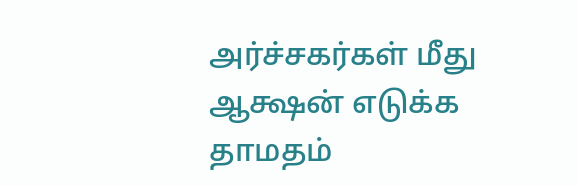அர்ச்சகர்கள் மீது ஆக்ஷன் எடுக்க தாமதம்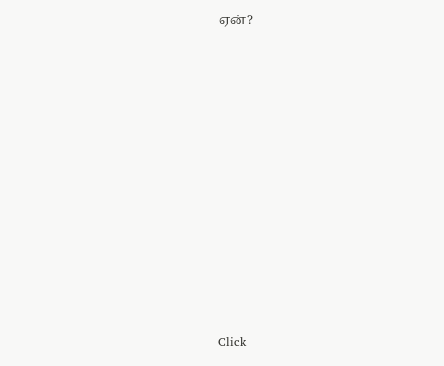ஏன்?












Click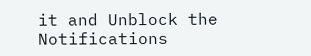it and Unblock the Notifications